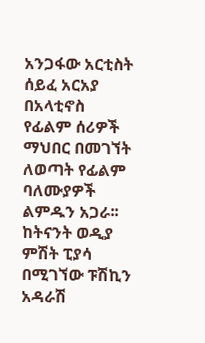አንጋፋው አርቲስት ሰይፈ አርአያ በአላቲኖስ የፊልም ሰሪዎች ማህበር በመገኘት ለወጣት የፊልም ባለሙያዎች ልምዱን አጋራ፡፡ ከትናንት ወዲያ ምሽት ፒያሳ በሚገኘው ፑሽኪን አዳራሽ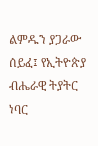ልምዱን ያጋራው ሰይፈ፤ የኢትዮጵያ ብሔራዊ ትያትር ነባር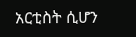አርቲስት ሲሆን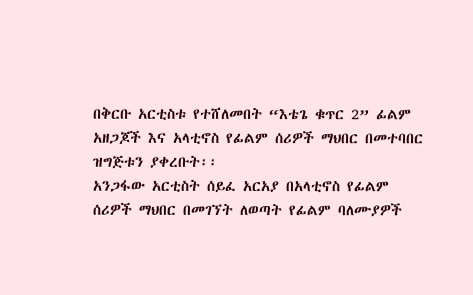በቅርቡ አርቲስቱ የተሸለመበት “እቴጌ ቁጥር 2” ፊልም አዘጋጆች እና አላቲኖስ የፊልም ሰሪዎች ማህበር በመተባበር ዝግጅቱን ያቀረቡት፡፡
አንጋፋው አርቲስት ሰይፈ አርአያ በአላቲኖስ የፊልም ሰሪዎች ማህበር በመገኘት ለወጣት የፊልም ባለሙያዎች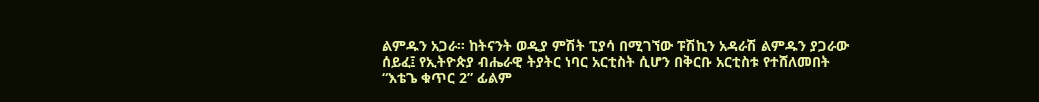ልምዱን አጋራ፡፡ ከትናንት ወዲያ ምሽት ፒያሳ በሚገኘው ፑሽኪን አዳራሽ ልምዱን ያጋራው ሰይፈ፤ የኢትዮጵያ ብሔራዊ ትያትር ነባር አርቲስት ሲሆን በቅርቡ አርቲስቱ የተሸለመበት “እቴጌ ቁጥር 2” ፊልም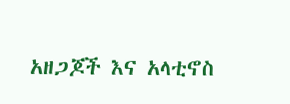አዘጋጆች እና አላቲኖስ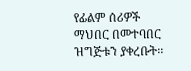የፊልም ሰሪዎች ማህበር በመተባበር ዝግጅቱን ያቀረቡት፡፡